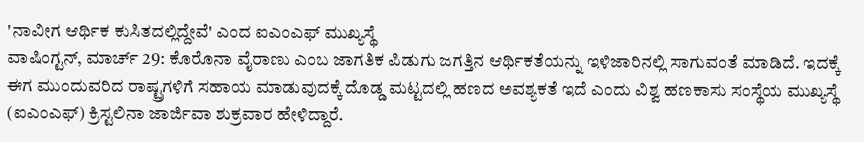'ನಾವೀಗ ಆರ್ಥಿಕ ಕುಸಿತದಲ್ಲಿದ್ದೇವೆ' ಎಂದ ಐಎಂಎಫ್ ಮುಖ್ಯಸ್ಥೆ
ವಾಷಿಂಗ್ಟನ್, ಮಾರ್ಚ್ 29: ಕೊರೊನಾ ವೈರಾಣು ಎಂಬ ಜಾಗತಿಕ ಪಿಡುಗು ಜಗತ್ತಿನ ಆರ್ಥಿಕತೆಯನ್ನು ಇಳಿಜಾರಿನಲ್ಲಿ ಸಾಗುವಂತೆ ಮಾಡಿದೆ. ಇದಕ್ಕೆ ಈಗ ಮುಂದುವರಿದ ರಾಷ್ಟ್ರಗಳಿಗೆ ಸಹಾಯ ಮಾಡುವುದಕ್ಕೆ ದೊಡ್ಡ ಮಟ್ಟದಲ್ಲಿ ಹಣದ ಅವಶ್ಯಕತೆ ಇದೆ ಎಂದು ವಿಶ್ವ ಹಣಕಾಸು ಸಂಸ್ಥೆಯ ಮುಖ್ಯಸ್ಥೆ (ಐಎಂಎಫ್) ಕ್ರಿಸ್ಟಲಿನಾ ಜಾರ್ಜಿವಾ ಶುಕ್ರವಾರ ಹೇಳಿದ್ದಾರೆ.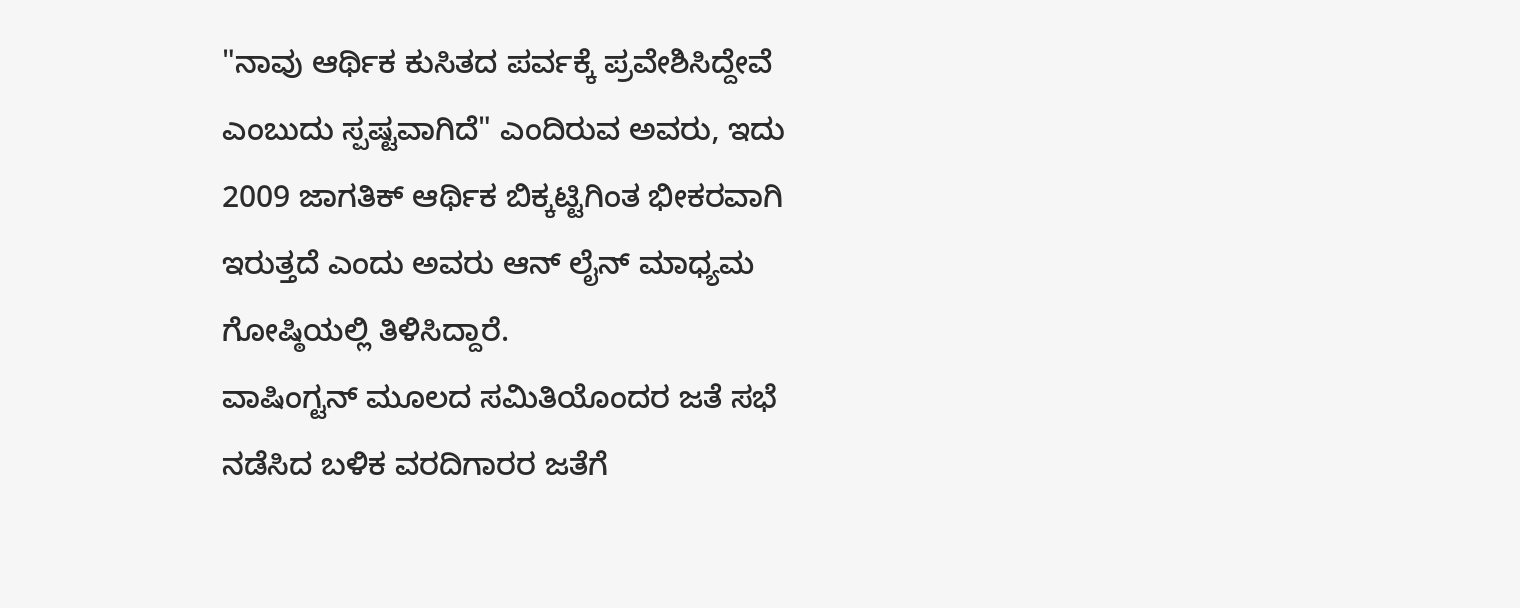"ನಾವು ಆರ್ಥಿಕ ಕುಸಿತದ ಪರ್ವಕ್ಕೆ ಪ್ರವೇಶಿಸಿದ್ದೇವೆ ಎಂಬುದು ಸ್ಪಷ್ಟವಾಗಿದೆ" ಎಂದಿರುವ ಅವರು, ಇದು 2009 ಜಾಗತಿಕ್ ಆರ್ಥಿಕ ಬಿಕ್ಕಟ್ಟಿಗಿಂತ ಭೀಕರವಾಗಿ ಇರುತ್ತದೆ ಎಂದು ಅವರು ಆನ್ ಲೈನ್ ಮಾಧ್ಯಮ ಗೋಷ್ಠಿಯಲ್ಲಿ ತಿಳಿಸಿದ್ದಾರೆ.
ವಾಷಿಂಗ್ಟನ್ ಮೂಲದ ಸಮಿತಿಯೊಂದರ ಜತೆ ಸಭೆ ನಡೆಸಿದ ಬಳಿಕ ವರದಿಗಾರರ ಜತೆಗೆ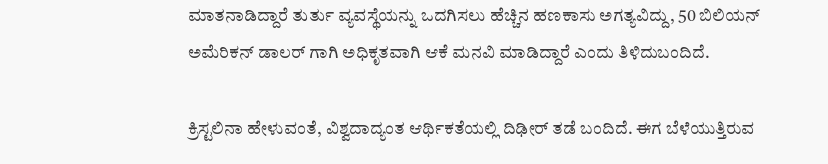ಮಾತನಾಡಿದ್ದಾರೆ ತುರ್ತು ವ್ಯವಸ್ಥೆಯನ್ನು ಒದಗಿಸಲು ಹೆಚ್ಚಿನ ಹಣಕಾಸು ಅಗತ್ಯವಿದ್ದು, 50 ಬಿಲಿಯನ್ ಅಮೆರಿಕನ್ ಡಾಲರ್ ಗಾಗಿ ಅಧಿಕೃತವಾಗಿ ಆಕೆ ಮನವಿ ಮಾಡಿದ್ದಾರೆ ಎಂದು ತಿಳಿದುಬಂದಿದೆ.

ಕ್ರಿಸ್ಟಲಿನಾ ಹೇಳುವಂತೆ, ವಿಶ್ವದಾದ್ಯಂತ ಆರ್ಥಿಕತೆಯಲ್ಲಿ ದಿಢೀರ್ ತಡೆ ಬಂದಿದೆ. ಈಗ ಬೆಳೆಯುತ್ತಿರುವ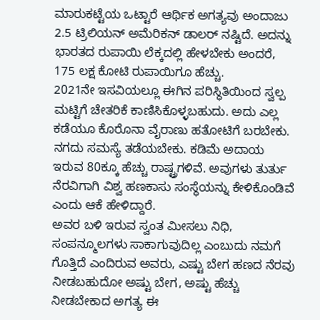ಮಾರುಕಟ್ಟೆಯ ಒಟ್ಟಾರೆ ಆರ್ಥಿಕ ಅಗತ್ಯವು ಅಂದಾಜು 2.5 ಟ್ರಿಲಿಯನ್ ಅಮೆರಿಕನ್ ಡಾಲರ್ ನಷ್ಟಿದೆ. ಅದನ್ನು ಭಾರತದ ರುಪಾಯಿ ಲೆಕ್ಕದಲ್ಲಿ ಹೇಳಬೇಕು ಅಂದರೆ, 175 ಲಕ್ಷ ಕೋಟಿ ರುಪಾಯಿಗೂ ಹೆಚ್ಚು.
2021ನೇ ಇಸವಿಯಲ್ಲೂ ಈಗಿನ ಪರಿಸ್ಥಿತಿಯಿಂದ ಸ್ವಲ್ಪ ಮಟ್ಟಿಗೆ ಚೇತರಿಕೆ ಕಾಣಿಸಿಕೊಳ್ಳಬಹುದು. ಅದು ಎಲ್ಲ ಕಡೆಯೂ ಕೊರೊನಾ ವೈರಾಣು ಹತೋಟಿಗೆ ಬರಬೇಕು. ನಗದು ಸಮಸ್ಯೆ ತಡೆಯಬೇಕು. ಕಡಿಮೆ ಅದಾಯ ಇರುವ 80ಕ್ಕೂ ಹೆಚ್ಚು ರಾಷ್ಟ್ರಗಳಿವೆ. ಅವುಗಳು ತುರ್ತು ನೆರವಿಗಾಗಿ ವಿಶ್ವ ಹಣಕಾಸು ಸಂಸ್ಥೆಯನ್ನು ಕೇಳಿಕೊಂಡಿವೆ ಎಂದು ಆಕೆ ಹೇಳಿದ್ದಾರೆ.
ಅವರ ಬಳಿ ಇರುವ ಸ್ವಂತ ಮೀಸಲು ನಿಧಿ, ಸಂಪನ್ಮೂಲಗಳು ಸಾಕಾಗುವುದಿಲ್ಲ ಎಂಬುದು ನಮಗೆ ಗೊತ್ತಿದೆ ಎಂದಿರುವ ಅವರು, ಎಷ್ಟು ಬೇಗ ಹಣದ ನೆರವು ನೀಡಬಹುದೋ ಅಷ್ಟು ಬೇಗ, ಅಷ್ಟು ಹೆಚ್ಚು ನೀಡಬೇಕಾದ ಅಗತ್ಯ ಈ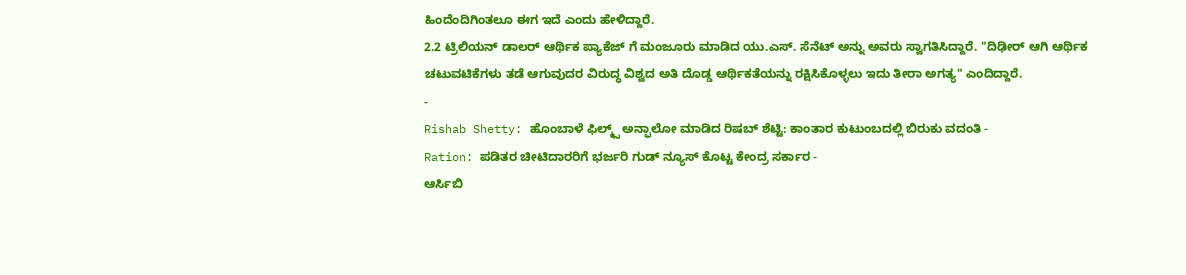ಹಿಂದೆಂದಿಗಿಂತಲೂ ಈಗ ಇದೆ ಎಂದು ಹೇಳಿದ್ದಾರೆ.
2.2 ಟ್ರಿಲಿಯನ್ ಡಾಲರ್ ಆರ್ಥಿಕ ಪ್ಯಾಕೆಜ್ ಗೆ ಮಂಜೂರು ಮಾಡಿದ ಯು.ಎಸ್. ಸೆನೆಟ್ ಅನ್ನು ಅವರು ಸ್ವಾಗತಿಸಿದ್ದಾರೆ. "ದಿಢೀರ್ ಆಗಿ ಆರ್ಥಿಕ ಚಟುವಟಿಕೆಗಳು ತಡೆ ಆಗುವುದರ ವಿರುದ್ಧ ವಿಶ್ವದ ಅತಿ ದೊಡ್ಡ ಆರ್ಥಿಕತೆಯನ್ನು ರಕ್ಷಿಸಿಕೊಳ್ಳಲು ಇದು ತೀರಾ ಅಗತ್ಯ" ಎಂದಿದ್ದಾರೆ.
-
Rishab Shetty: ಹೊಂಬಾಳೆ ಫಿಲ್ಮ್ಸ್ ಅನ್ಫಾಲೋ ಮಾಡಿದ ರಿಷಬ್ ಶೆಟ್ಟಿ: ಕಾಂತಾರ ಕುಟುಂಬದಲ್ಲಿ ಬಿರುಕು ವದಂತಿ -
Ration: ಪಡಿತರ ಚೀಟಿದಾರರಿಗೆ ಭರ್ಜರಿ ಗುಡ್ ನ್ಯೂಸ್ ಕೊಟ್ಟ ಕೇಂದ್ರ ಸರ್ಕಾರ -
ಆರ್ಸಿಬಿ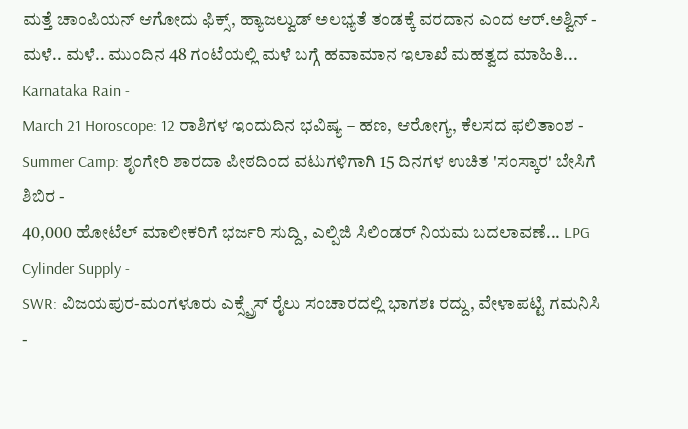ಮತ್ತೆ ಚಾಂಪಿಯನ್ ಆಗೋದು ಫಿಕ್ಸ್, ಹ್ಯಾಜಲ್ವುಡ್ ಅಲಭ್ಯತೆ ತಂಡಕ್ಕೆ ವರದಾನ ಎಂದ ಆರ್.ಅಶ್ವಿನ್ -
ಮಳೆ.. ಮಳೆ.. ಮುಂದಿನ 48 ಗಂಟೆಯಲ್ಲಿ ಮಳೆ ಬಗ್ಗೆ ಹವಾಮಾನ ಇಲಾಖೆ ಮಹತ್ವದ ಮಾಹಿತಿ... Karnataka Rain -
March 21 Horoscope: 12 ರಾಶಿಗಳ ಇಂದುದಿನ ಭವಿಷ್ಯ – ಹಣ, ಆರೋಗ್ಯ, ಕೆಲಸದ ಫಲಿತಾಂಶ -
Summer Camp: ಶೃಂಗೇರಿ ಶಾರದಾ ಪೀಠದಿಂದ ವಟುಗಳಿಗಾಗಿ 15 ದಿನಗಳ ಉಚಿತ 'ಸಂಸ್ಕಾರ' ಬೇಸಿಗೆ ಶಿಬಿರ -
40,000 ಹೋಟೆಲ್ ಮಾಲೀಕರಿಗೆ ಭರ್ಜರಿ ಸುದ್ದಿ, ಎಲ್ಪಿಜಿ ಸಿಲಿಂಡರ್ ನಿಯಮ ಬದಲಾವಣೆ... LPG Cylinder Supply -
SWR: ವಿಜಯಪುರ-ಮಂಗಳೂರು ಎಕ್ಸ್ಪ್ರೆಸ್ ರೈಲು ಸಂಚಾರದಲ್ಲಿ ಭಾಗಶಃ ರದ್ದು, ವೇಳಾಪಟ್ಟಿ ಗಮನಿಸಿ -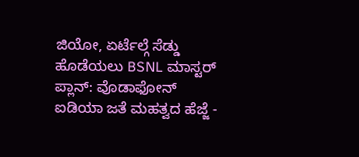ಜಿಯೋ, ಏರ್ಟೆಲ್ಗೆ ಸೆಡ್ಡು ಹೊಡೆಯಲು BSNL ಮಾಸ್ಟರ್ ಪ್ಲಾನ್: ವೊಡಾಫೋನ್ ಐಡಿಯಾ ಜತೆ ಮಹತ್ವದ ಹೆಜ್ಜೆ -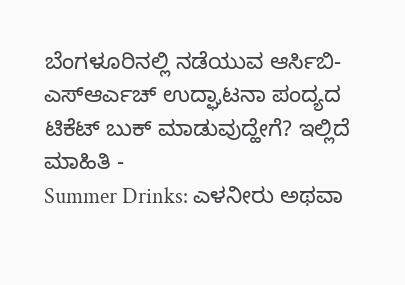ಬೆಂಗಳೂರಿನಲ್ಲಿ ನಡೆಯುವ ಆರ್ಸಿಬಿ-ಎಸ್ಆರ್ಎಚ್ ಉದ್ಘಾಟನಾ ಪಂದ್ಯದ ಟಿಕೆಟ್ ಬುಕ್ ಮಾಡುವುದ್ಹೇಗೆ? ಇಲ್ಲಿದೆ ಮಾಹಿತಿ -
Summer Drinks: ಎಳನೀರು ಅಥವಾ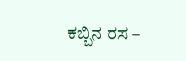ಕಬ್ಬಿನ ರಸ –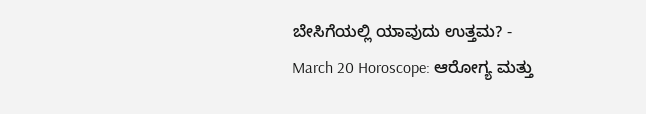ಬೇಸಿಗೆಯಲ್ಲಿ ಯಾವುದು ಉತ್ತಮ? -
March 20 Horoscope: ಆರೋಗ್ಯ ಮತ್ತು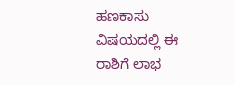ಹಣಕಾಸು ವಿಷಯದಲ್ಲಿ ಈ ರಾಶಿಗೆ ಲಾಭ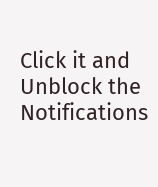Click it and Unblock the Notifications